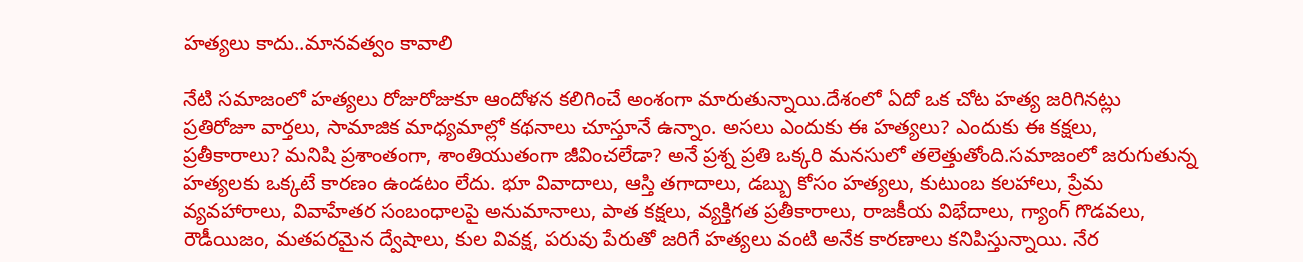హత్యలు కాదు..మానవత్వం కావాలి

నేటి సమాజంలో హత్యలు రోజురోజుకూ ఆందోళన కలిగించే అంశంగా మారుతున్నాయి.దేశంలో ఏదో ఒక చోట హత్య జరిగినట్లు ప్రతిరోజూ వార్తలు, సామాజిక మాధ్యమాల్లో కథనాలు చూస్తూనే ఉన్నాం. అసలు ఎందుకు ఈ హత్యలు? ఎందుకు ఈ కక్షలు, ప్రతీకారాలు? మనిషి ప్రశాంతంగా, శాంతియుతంగా జీవించలేడా? అనే ప్రశ్న ప్రతి ఒక్కరి మనసులో తలెత్తుతోంది.సమాజంలో జరుగుతున్న హత్యలకు ఒక్కటే కారణం ఉండటం లేదు. భూ వివాదాలు, ఆస్తి తగాదాలు, డబ్బు కోసం హత్యలు, కుటుంబ కలహాలు, ప్రేమ వ్యవహారాలు, వివాహేతర సంబంధాలపై అనుమానాలు, పాత కక్షలు, వ్యక్తిగత ప్రతీకారాలు, రాజకీయ విభేదాలు, గ్యాంగ్ గొడవలు, రౌడీయిజం, మతపరమైన ద్వేషాలు, కుల వివక్ష, పరువు పేరుతో జరిగే హత్యలు వంటి అనేక కారణాలు కనిపిస్తున్నాయి. నేర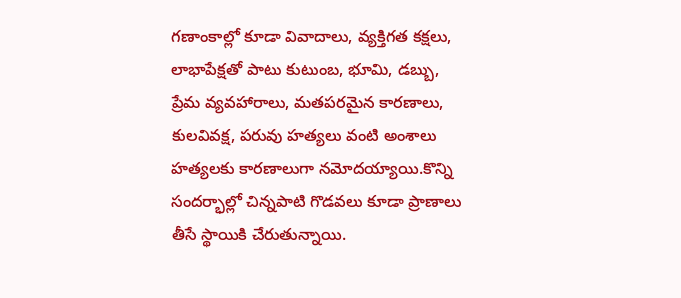గణాంకాల్లో కూడా వివాదాలు, వ్యక్తిగత కక్షలు, లాభాపేక్షతో పాటు కుటుంబ, భూమి, డబ్బు, ప్రేమ వ్యవహారాలు, మతపరమైన కారణాలు, కులవివక్ష, పరువు హత్యలు వంటి అంశాలు హత్యలకు కారణాలుగా నమోదయ్యాయి.కొన్ని సందర్భాల్లో చిన్నపాటి గొడవలు కూడా ప్రాణాలు తీసే స్థాయికి చేరుతున్నాయి.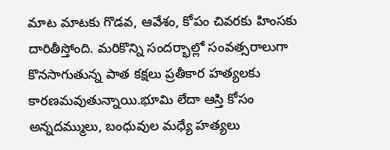మాట మాటకు గొడవ, ఆవేశం, కోపం చివరకు హింసకు దారితీస్తోంది. మరికొన్ని సందర్భాల్లో సంవత్సరాలుగా కొనసాగుతున్న పాత కక్షలు ప్రతీకార హత్యలకు కారణమవుతున్నాయి.భూమి లేదా ఆస్తి కోసం అన్నదమ్ములు, బంధువుల మధ్యే హత్యలు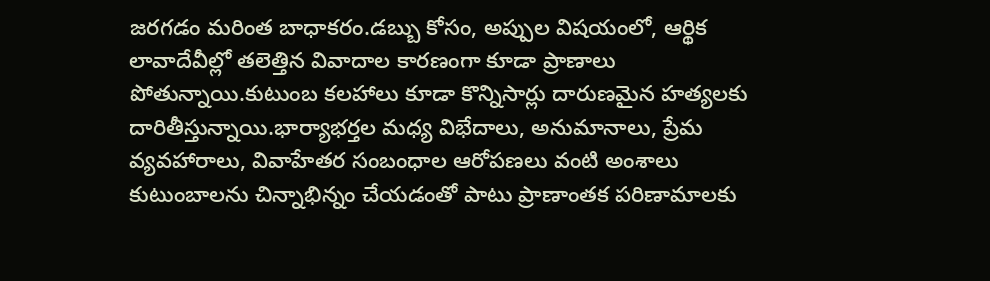జరగడం మరింత బాధాకరం.డబ్బు కోసం, అప్పుల విషయంలో, ఆర్థిక లావాదేవీల్లో తలెత్తిన వివాదాల కారణంగా కూడా ప్రాణాలు పోతున్నాయి.కుటుంబ కలహాలు కూడా కొన్నిసార్లు దారుణమైన హత్యలకు దారితీస్తున్నాయి.భార్యాభర్తల మధ్య విభేదాలు, అనుమానాలు, ప్రేమ వ్యవహారాలు, వివాహేతర సంబంధాల ఆరోపణలు వంటి అంశాలు కుటుంబాలను చిన్నాభిన్నం చేయడంతో పాటు ప్రాణాంతక పరిణామాలకు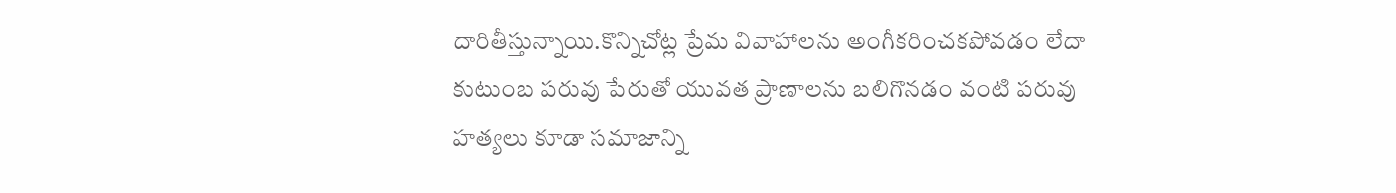దారితీస్తున్నాయి.కొన్నిచోట్ల ప్రేమ వివాహాలను అంగీకరించకపోవడం లేదా కుటుంబ పరువు పేరుతో యువత ప్రాణాలను బలిగొనడం వంటి పరువు హత్యలు కూడా సమాజాన్ని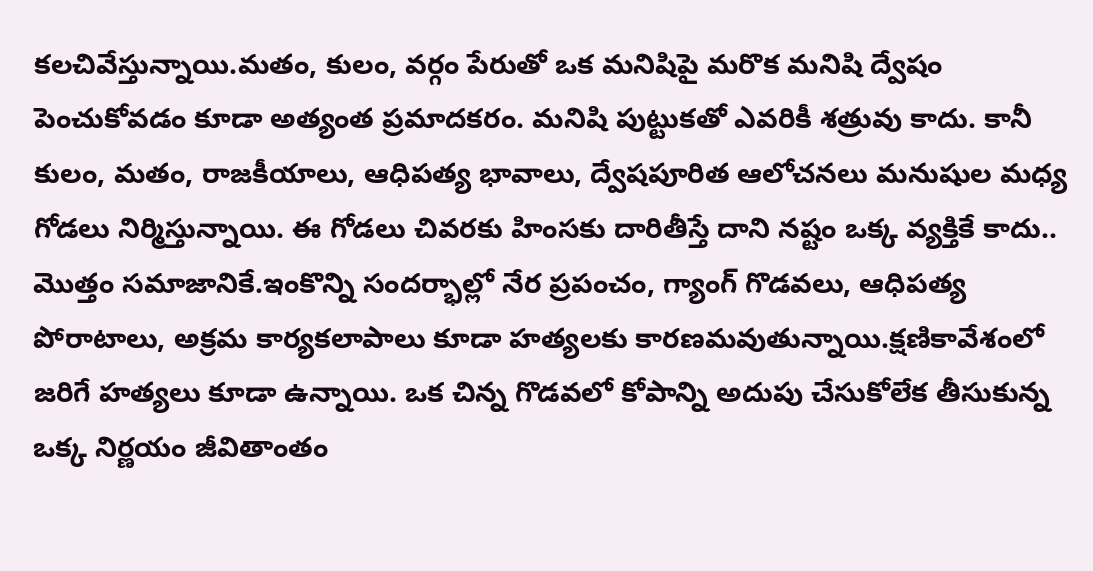కలచివేస్తున్నాయి.మతం, కులం, వర్గం పేరుతో ఒక మనిషిపై మరొక మనిషి ద్వేషం పెంచుకోవడం కూడా అత్యంత ప్రమాదకరం. మనిషి పుట్టుకతో ఎవరికీ శత్రువు కాదు. కానీ కులం, మతం, రాజకీయాలు, ఆధిపత్య భావాలు, ద్వేషపూరిత ఆలోచనలు మనుషుల మధ్య గోడలు నిర్మిస్తున్నాయి. ఈ గోడలు చివరకు హింసకు దారితీస్తే దాని నష్టం ఒక్క వ్యక్తికే కాదు.. మొత్తం సమాజానికే.ఇంకొన్ని సందర్భాల్లో నేర ప్రపంచం, గ్యాంగ్ గొడవలు, ఆధిపత్య పోరాటాలు, అక్రమ కార్యకలాపాలు కూడా హత్యలకు కారణమవుతున్నాయి.క్షణికావేశంలో జరిగే హత్యలు కూడా ఉన్నాయి. ఒక చిన్న గొడవలో కోపాన్ని అదుపు చేసుకోలేక తీసుకున్న ఒక్క నిర్ణయం జీవితాంతం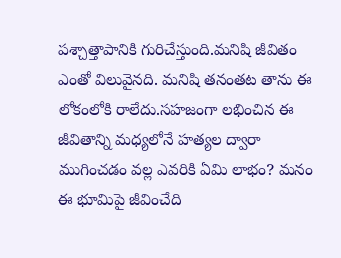పశ్చాత్తాపానికి గురిచేస్తుంది.మనిషి జీవితం ఎంతో విలువైనది. మనిషి తనంతట తాను ఈ లోకంలోకి రాలేదు.సహజంగా లభించిన ఈ జీవితాన్ని మధ్యలోనే హత్యల ద్వారా ముగించడం వల్ల ఎవరికి ఏమి లాభం? మనం ఈ భూమిపై జీవించేది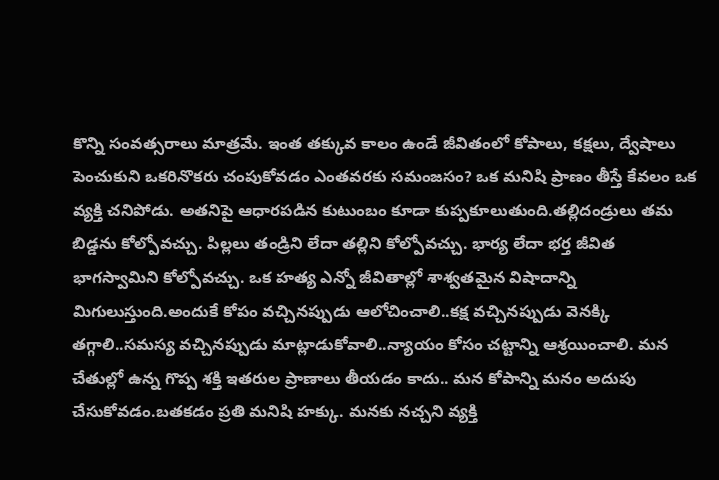కొన్ని సంవత్సరాలు మాత్రమే. ఇంత తక్కువ కాలం ఉండే జీవితంలో కోపాలు, కక్షలు, ద్వేషాలు పెంచుకుని ఒకరినొకరు చంపుకోవడం ఎంతవరకు సమంజసం? ఒక మనిషి ప్రాణం తీస్తే కేవలం ఒక వ్యక్తి చనిపోడు. అతనిపై ఆధారపడిన కుటుంబం కూడా కుప్పకూలుతుంది.తల్లిదండ్రులు తమ బిడ్డను కోల్పోవచ్చు. పిల్లలు తండ్రిని లేదా తల్లిని కోల్పోవచ్చు. భార్య లేదా భర్త జీవిత భాగస్వామిని కోల్పోవచ్చు. ఒక హత్య ఎన్నో జీవితాల్లో శాశ్వతమైన విషాదాన్ని మిగులుస్తుంది.అందుకే కోపం వచ్చినప్పుడు ఆలోచించాలి..కక్ష వచ్చినప్పుడు వెనక్కి తగ్గాలి..సమస్య వచ్చినప్పుడు మాట్లాడుకోవాలి..న్యాయం కోసం చట్టాన్ని ఆశ్రయించాలి. మన చేతుల్లో ఉన్న గొప్ప శక్తి ఇతరుల ప్రాణాలు తీయడం కాదు.. మన కోపాన్ని మనం అదుపు చేసుకోవడం.బతకడం ప్రతి మనిషి హక్కు. మనకు నచ్చని వ్యక్తి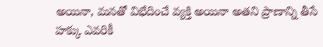అయినా, మనతో విభేదించే వ్యక్తి అయినా అతని ప్రాణాన్ని తీసే హక్కు ఎవరికీ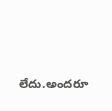లేదు.అందరూ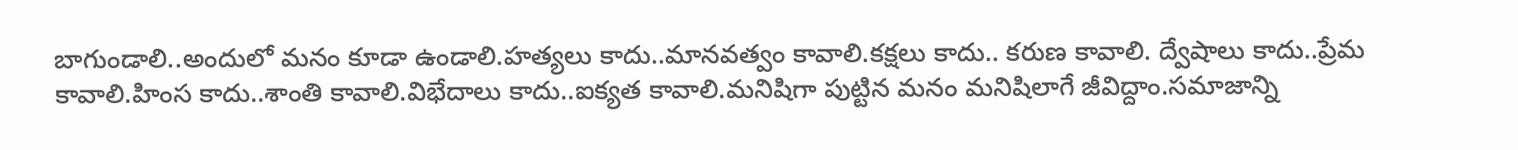బాగుండాలి..అందులో మనం కూడా ఉండాలి.హత్యలు కాదు..మానవత్వం కావాలి.కక్షలు కాదు.. కరుణ కావాలి. ద్వేషాలు కాదు..ప్రేమ కావాలి.హింస కాదు..శాంతి కావాలి.విభేదాలు కాదు..ఐక్యత కావాలి.మనిషిగా పుట్టిన మనం మనిషిలాగే జీవిద్దాం.సమాజాన్ని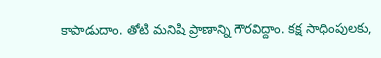కాపాడుదాం. తోటి మనిషి ప్రాణాన్ని గౌరవిద్దాం. కక్ష సాధింపులకు,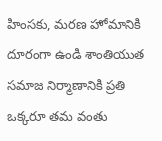హింసకు, మరణ హోమానికి దూరంగా ఉండి శాంతియుత సమాజ నిర్మాణానికి ప్రతి ఒక్కరూ తమ వంతు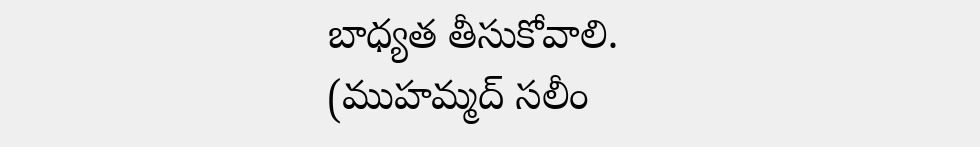బాధ్యత తీసుకోవాలి.
(ముహమ్మద్ సలీం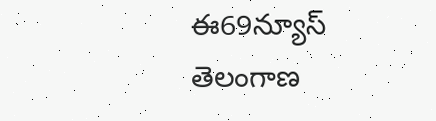ఈ69న్యూస్ తెలంగాణ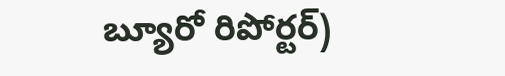బ్యూరో రిపోర్టర్)